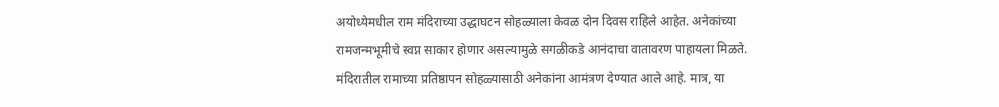अयोध्येमधील राम मंदिराच्या उद्धाघटन सोहळ्याला केवळ दोन दिवस राहिले आहेत. अनेकांच्या रामजन्मभूमीचे स्वप्न साकार होणार असल्यामुळे सगळीकडे आनंदाचा वातावरण पाहायला मिळते. मंदिरातील रामाच्या प्रतिष्ठापन सोहळ्यासाठी अनेकांना आमंत्रण देण्यात आले आहे. मात्र, या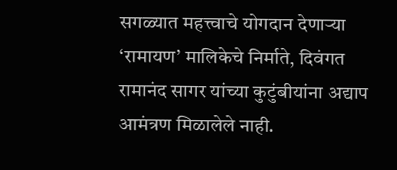सगळ्यात महत्त्वाचे योगदान देणाऱ्या ‘रामायण’ मालिकेचे निर्माते, दिवंगत रामानंद सागर यांच्या कुटुंबीयांना अद्याप आमंत्रण मिळालेले नाही.